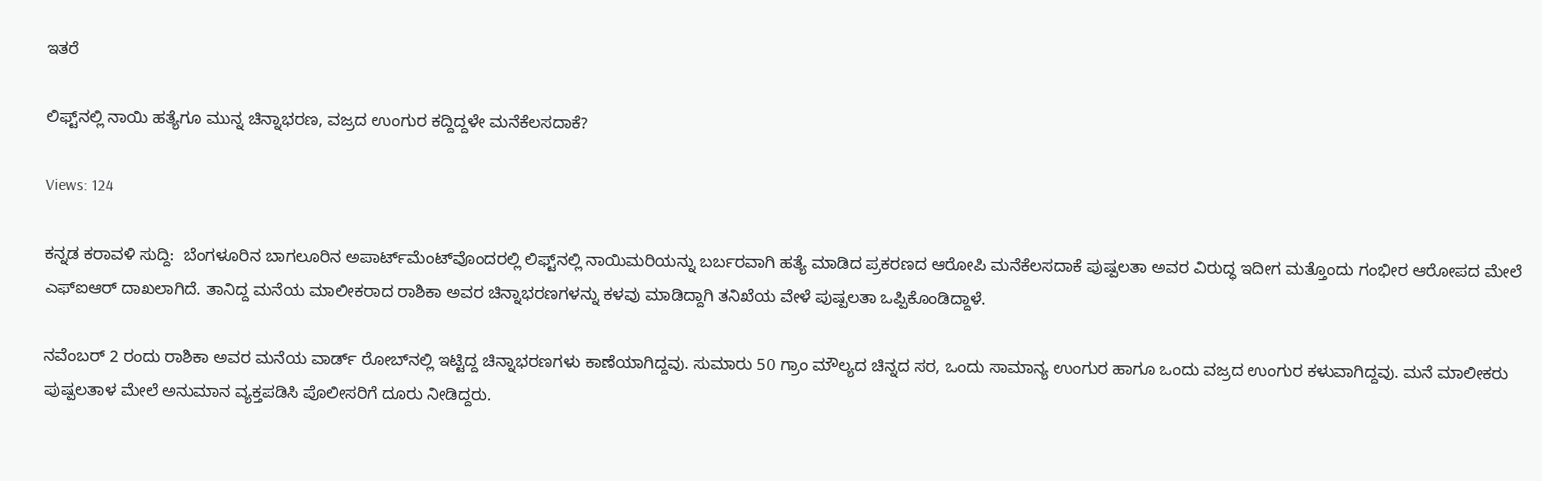ಇತರೆ

ಲಿಫ್ಟ್‌ನಲ್ಲಿ ನಾಯಿ ಹತ್ಯೆಗೂ ಮುನ್ನ ಚಿನ್ನಾಭರಣ, ವಜ್ರದ ಉಂಗುರ ಕದ್ದಿದ್ದಳೇ ಮನೆಕೆಲಸದಾಕೆ?

Views: 124

ಕನ್ನಡ ಕರಾವಳಿ ಸುದ್ದಿ:  ಬೆಂಗಳೂರಿನ ಬಾಗಲೂರಿನ ಅಪಾರ್ಟ್‌ಮೆಂಟ್‌ವೊಂದರಲ್ಲಿ ಲಿಫ್ಟ್‌ನಲ್ಲಿ ನಾಯಿಮರಿಯನ್ನು ಬರ್ಬರವಾಗಿ ಹತ್ಯೆ ಮಾಡಿದ ಪ್ರಕರಣದ ಆರೋಪಿ ಮನೆಕೆಲಸದಾಕೆ ಪುಷ್ಪಲತಾ ಅವರ ವಿರುದ್ಧ ಇದೀಗ ಮತ್ತೊಂದು ಗಂಭೀರ ಆರೋಪದ ಮೇಲೆ ಎಫ್‌ಐಆರ್ ದಾಖಲಾಗಿದೆ. ತಾನಿದ್ದ ಮನೆಯ ಮಾಲೀಕರಾದ ರಾಶಿಕಾ ಅವರ ಚಿನ್ನಾಭರಣಗಳನ್ನು ಕಳವು ಮಾಡಿದ್ದಾಗಿ ತನಿಖೆಯ ವೇಳೆ ಪುಷ್ಪಲತಾ ಒಪ್ಪಿಕೊಂಡಿದ್ದಾಳೆ.

ನವೆಂಬರ್ 2 ರಂದು ರಾಶಿಕಾ ಅವರ ಮನೆಯ ವಾರ್ಡ್‌ ರೋಬ್‌ನಲ್ಲಿ ಇಟ್ಟಿದ್ದ ಚಿನ್ನಾಭರಣಗಳು ಕಾಣೆಯಾಗಿದ್ದವು. ಸುಮಾರು 50 ಗ್ರಾಂ ಮೌಲ್ಯದ ಚಿನ್ನದ ಸರ, ಒಂದು ಸಾಮಾನ್ಯ ಉಂಗುರ ಹಾಗೂ ಒಂದು ವಜ್ರದ ಉಂಗುರ ಕಳುವಾಗಿದ್ದವು. ಮನೆ ಮಾಲೀಕರು ಪುಷ್ಪಲತಾಳ ಮೇಲೆ ಅನುಮಾನ ವ್ಯಕ್ತಪಡಿಸಿ ಪೊಲೀಸರಿಗೆ ದೂರು ನೀಡಿದ್ದರು.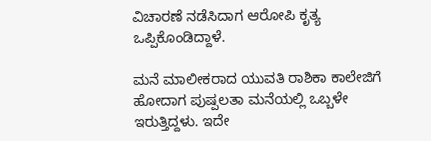ವಿಚಾರಣೆ ನಡೆಸಿದಾಗ ಆರೋಪಿ ಕೃತ್ಯ ಒಪ್ಪಿಕೊಂಡಿದ್ದಾಳೆ.

ಮನೆ ಮಾಲೀಕರಾದ ಯುವತಿ ರಾಶಿಕಾ ಕಾಲೇಜಿಗೆ ಹೋದಾಗ ಪುಷ್ಪಲತಾ ಮನೆಯಲ್ಲಿ ಒಬ್ಬಳೇ ಇರುತ್ತಿದ್ದಳು. ಇದೇ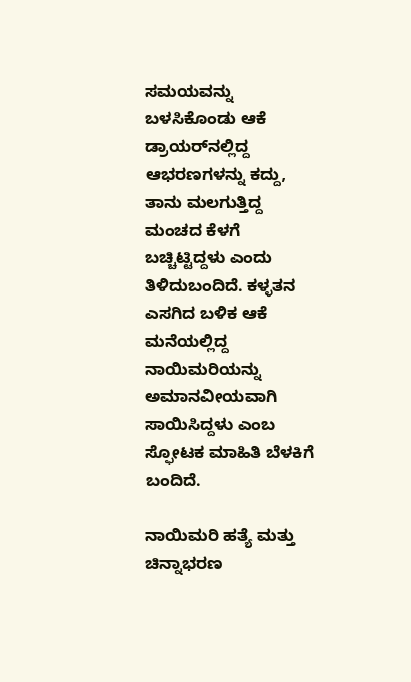ಸಮಯವನ್ನು ಬಳಸಿಕೊಂಡು ಆಕೆ ಡ್ರಾಯರ್‌ನಲ್ಲಿದ್ದ ಆಭರಣಗಳನ್ನು ಕದ್ದು, ತಾನು ಮಲಗುತ್ತಿದ್ದ ಮಂಚದ ಕೆಳಗೆ ಬಚ್ಚಿಟ್ಟಿದ್ದಳು ಎಂದು ತಿಳಿದುಬಂದಿದೆ. ಕಳ್ಳತನ ಎಸಗಿದ ಬಳಿಕ ಆಕೆ ಮನೆಯಲ್ಲಿದ್ದ ನಾಯಿಮರಿಯನ್ನು ಅಮಾನವೀಯವಾಗಿ ಸಾಯಿಸಿದ್ದಳು ಎಂಬ ಸ್ಫೋಟಕ ಮಾಹಿತಿ ಬೆಳಕಿಗೆ ಬಂದಿದೆ.

ನಾಯಿಮರಿ ಹತ್ಯೆ ಮತ್ತು ಚಿನ್ನಾಭರಣ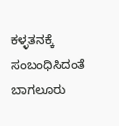ಕಳ್ಳತನಕ್ಕೆ ಸಂಬಂಧಿಸಿದಂತೆ ಬಾಗಲೂರು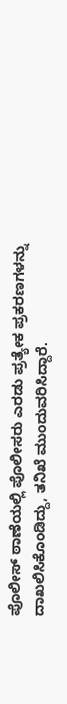ಪೊಲೀಸ್ ಠಾಣೆಯಲ್ಲಿ ಪೊಲೀಸರು ಎರಡು ಪ್ರತ್ಯೇಕ ಪ್ರಕರಣಗಳನ್ನು ದಾಖಲಿಸಿಕೊಂಡಿದ್ದು, ತನಿಖೆ ಮುಂದುವರಿಸಿದ್ದಾರೆ.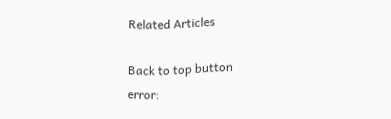Related Articles

Back to top button
error: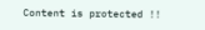Content is protected !!